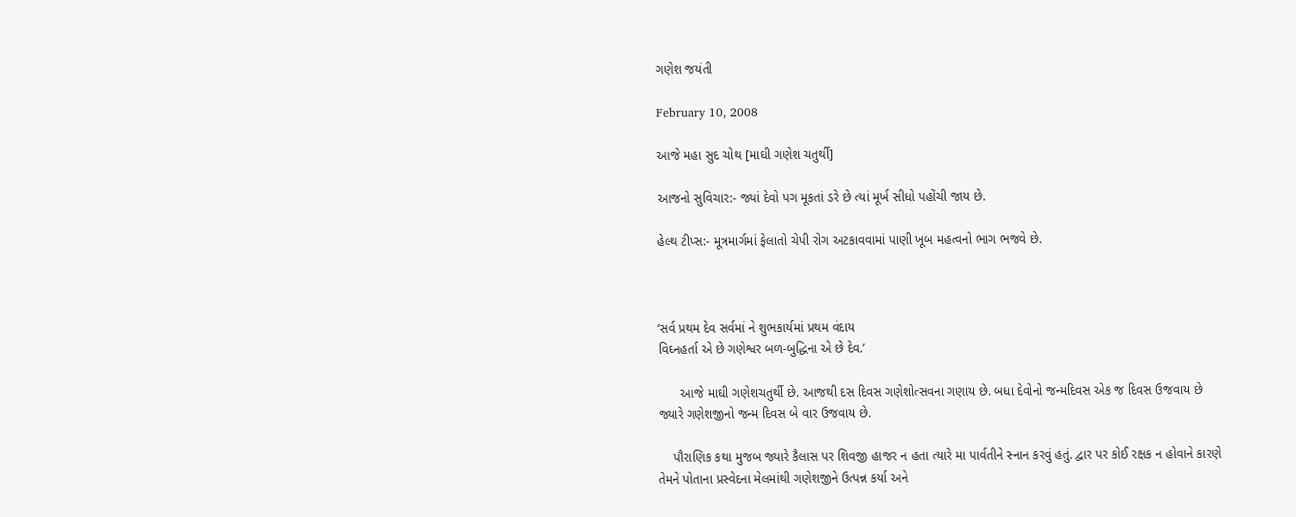ગણેશ જયંતી

February 10, 2008

આજે મહા સુદ ચોથ [માઘી ગણેશ ચતુર્થી]

આજનો સુવિચાર:- જ્યાં દેવો પગ મૂકતાં ડરે છે ત્યાં મૂર્ખ સીધો પહોંચી જાય છે.

હેલ્થ ટીપ્સ:- મૂત્રમાર્ગમાં ફેલાતો ચેપી રોગ અટકાવવામાં પાણી ખૂબ મહત્વનો ભાગ ભજવે છે.



‘સર્વ પ્રથમ દેવ સર્વમાં ને શુભકાર્યમાં પ્રથમ વંદાય
વિઘ્નહર્તા એ છે ગણેશ્વર બળ-બુદ્ધિના એ છે દેવ.’

      આજે માઘી ગણેશચતુર્થી છે. આજથી દસ દિવસ ગણેશોત્સવના ગણાય છે. બધા દેવોનો જન્મદિવસ એક જ દિવસ ઉજવાય છે જ્યારે ગણેશજીનો જન્મ દિવસ બે વાર ઉજવાય છે.

    પૌરાણિક કથા મુજબ જ્યારે કૈલાસ પર શિવજી હાજર ન હતા ત્યારે મા પાર્વતીને સ્નાન કરવું હતું. દ્વાર પર કોઈ રક્ષક ન હોવાને કારણે તેમને પોતાના પ્રસ્વેદના મેલમાંથી ગણેશજીને ઉત્પન્ન કર્યા અને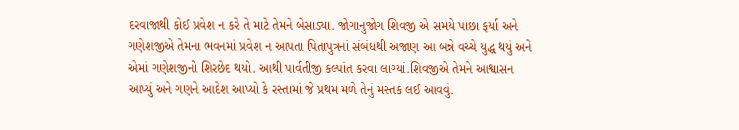દરવાજાથી કોઈ પ્રવેશ ન કરે તે માટે તેમને બેસાડ્યા. જોગાનુજોગ શિવજી એ સમયે પાછા ફર્યા અને ગણેશજીએ તેમના ભવનમાં પ્રવેશ ન આપતા પિતાપુત્રનાં સંબંધથી અજાણ આ બન્ને વચ્ચે યુદ્ધ થયું અને એમાં ગણેશજીનો શિરછેદ થયો. આથી પાર્વતીજી કલ્પાંત કરવા લાગ્યાં.શિવજીએ તેમને આશ્વાસન આપ્યું અને ગણને આદેશ આપ્યો કે રસ્તામાં જે પ્રથમ મળે તેનું મસ્તક લઈ આવવું.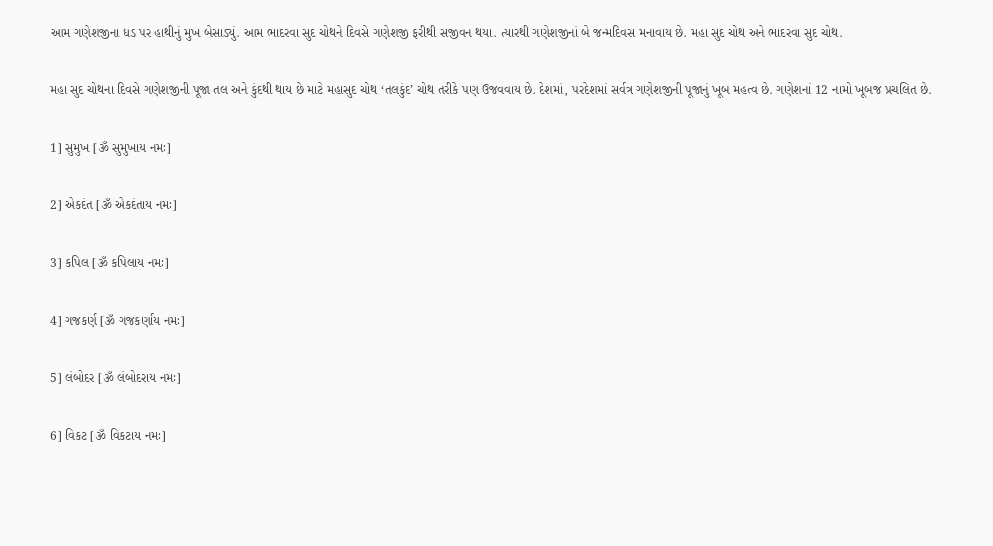આમ ગણેશજીના ધડ પર હાથીનું મુખ બેસાડ્યું. આમ ભાદરવા સુદ ચોથને દિવસે ગણેશજી ફરીથી સજીવન થયા. ત્યારથી ગણેશજીનાં બે જન્મદિવસ મનાવાય છે. મહા સુદ ચોથ અને ભાદરવા સુદ ચોથ.

મહા સુદ ચોથના દિવસે ગણેશજીની પૂજા તલ અને કુંદથી થાય છે માટે મહાસુદ ચોથ ‘તલકુંદ’ ચોથ તરીકે પણ ઉજવવાય છે. દેશમાં, પરદેશમાં સર્વત્ર ગણેશજીની પૂજાનું ખૂબ મહત્વ છે. ગણેશનાં 12 નામો ખૂબજ પ્રચલિત છે.

1] સુમુખ [ૐ સુમુખાય નમઃ]

2] એકદંત [ૐ એકદંતાય નમઃ]

3] કપિલ [ૐ કપિલાય નમઃ]

4] ગજકર્ણ [ૐ ગજકર્ણાય નમઃ]

5] લંબોદર [ૐ લંબોદરાય નમઃ]

6] વિકટ [ૐ વિકટાય નમઃ]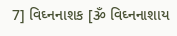7] વિઘ્નનાશક [ૐ વિઘ્નનાશાય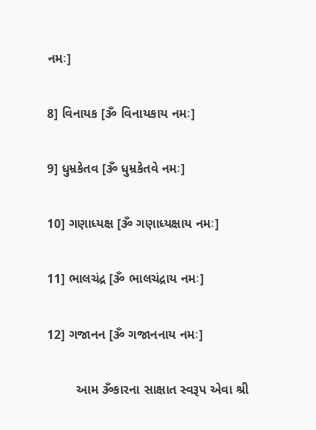નમઃ]

8] વિનાયક [ૐ વિનાયકાય નમઃ]

9] ધુમ્રકેતવ [ૐ ધુમ્રકેતવે નમઃ]

10] ગણાધ્યક્ષ [ૐ ગણાધ્યક્ષાય નમઃ]

11] ભાલચંદ્ર [ૐ ભાલચંદ્રાય નમઃ]

12] ગજાનન [ૐ ગજાનનાય નમઃ]

        આમ ૐકારના સાક્ષાત સ્વરૂપ એવા શ્રી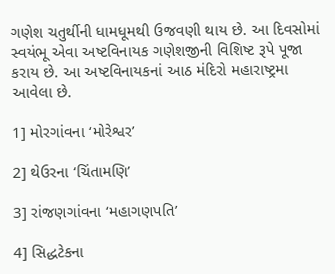ગણેશ ચતુર્થીની ધામધૂમથી ઉજવણી થાય છે. આ દિવસોમાં સ્વયંભૂ એવા અષ્ટવિનાયક ગણેશજીની વિશિષ્ટ રૂપે પૂજા કરાય છે. આ અષ્ટવિનાયકનાં આઠ મંદિરો મહારાષ્ટ્રમા આવેલા છે.

1] મોરગાંવના ‘મોરેશ્વર’

2] થેઉરના ‘ચિંતામણિ’

3] રાંજણગાંવના ‘મહાગણપતિ’

4] સિદ્ધટેકના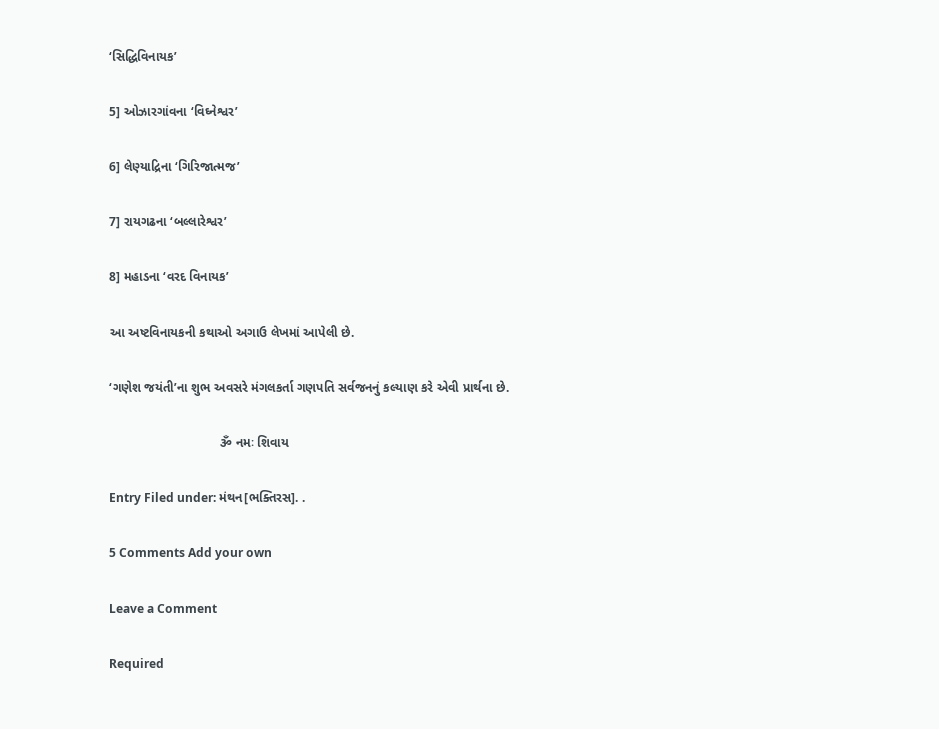‘સિદ્ધિવિનાયક’

5] ઓઝારગાંવના ‘વિઘ્નેશ્વર’

6] લેણ્યાદ્રિના ‘ગિરિજાત્મજ’

7] રાયગઢના ‘બલ્લારેશ્વર’

8] મહાડના ‘વરદ વિનાયક’

આ અષ્ટવિનાયકની કથાઓ અગાઉ લેખમાં આપેલી છે.

‘ગણેશ જયંતી’ના શુભ અવસરે મંગલકર્તા ગણપતિ સર્વજનનું કલ્યાણ કરે એવી પ્રાર્થના છે.

                               ૐ નમઃ શિવાય

Entry Filed under: મંથન[ભક્તિરસ]. .

5 Comments Add your own

Leave a Comment

Required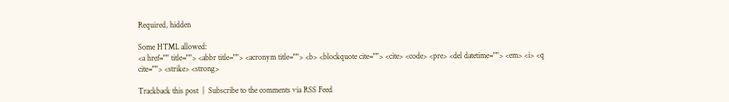Required, hidden

Some HTML allowed:
<a href="" title=""> <abbr title=""> <acronym title=""> <b> <blockquote cite=""> <cite> <code> <pre> <del datetime=""> <em> <i> <q cite=""> <strike> <strong>

Trackback this post  |  Subscribe to the comments via RSS Feed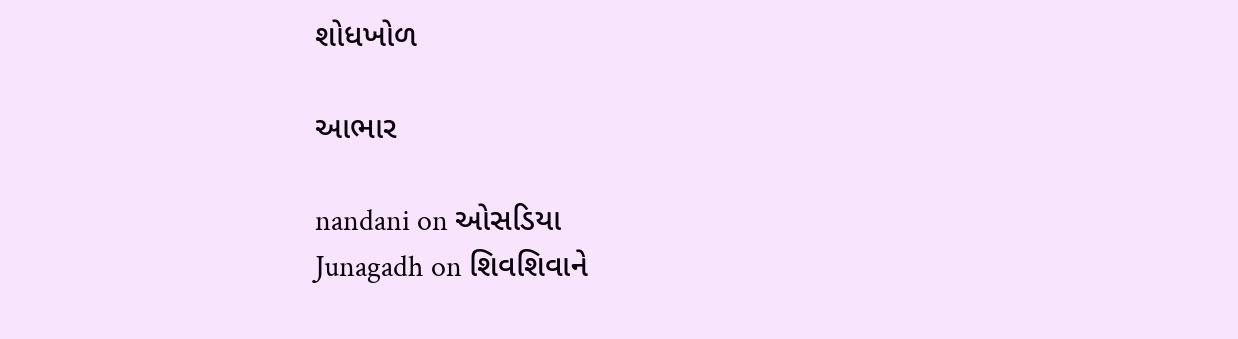શોધખોળ

આભાર

nandani on ઓસડિયા
Junagadh on શિવશિવાને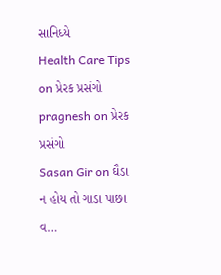સાનિધ્યે
Health Care Tips on પ્રેરક પ્રસંગો
pragnesh on પ્રેરક પ્રસંગો
Sasan Gir on ઘૈડા ન હોય તો ગાડા પાછા વ…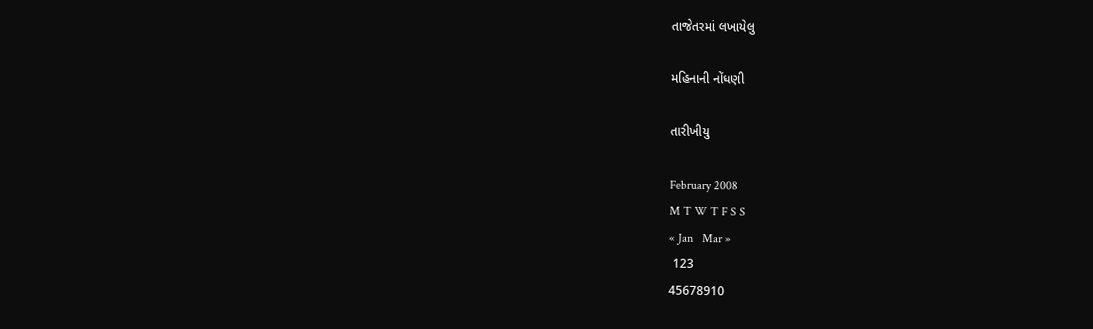તાજેતરમાં લખાયેલુ

મહિનાની નોંધણી

તારીખીયુ

February 2008
M T W T F S S
« Jan   Mar »
 123
45678910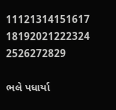11121314151617
18192021222324
2526272829

ભલે પધાર્યા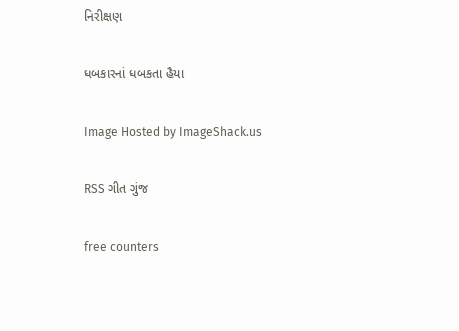નિરીક્ષણ

ધબકારનાં ધબકતા હૈયા

Image Hosted by ImageShack.us

RSS ગીત ગુંજ

free counters